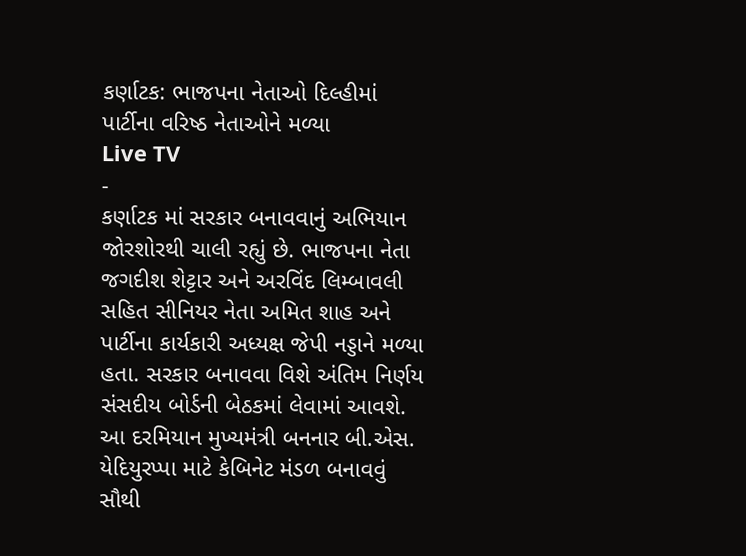કર્ણાટક: ભાજપના નેતાઓ દિલ્હીમાં પાર્ટીના વરિષ્ઠ નેતાઓને મળ્યા
Live TV
-
કર્ણાટક માં સરકાર બનાવવાનું અભિયાન જોરશોરથી ચાલી રહ્યું છે. ભાજપના નેતા જગદીશ શેટ્ટાર અને અરવિંદ લિમ્બાવલી સહિત સીનિયર નેતા અમિત શાહ અને પાર્ટીના કાર્યકારી અધ્યક્ષ જેપી નડ્ડાને મળ્યા હતા. સરકાર બનાવવા વિશે અંતિમ નિર્ણય સંસદીય બોર્ડની બેઠકમાં લેવામાં આવશે. આ દરમિયાન મુખ્યમંત્રી બનનાર બી.એસ. યેદિયુરપ્પા માટે કેબિનેટ મંડળ બનાવવું સૌથી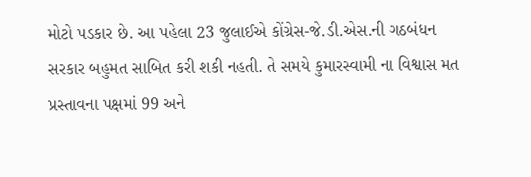મોટો પડકાર છે. આ પહેલા 23 જુલાઈએ કોંગ્રેસ-જે.ડી.એસ.ની ગઠબંધન સરકાર બહુમત સાબિત કરી શકી નહતી. તે સમયે કુમારસ્વામી ના વિશ્વાસ મત પ્રસ્તાવના પક્ષમાં 99 અને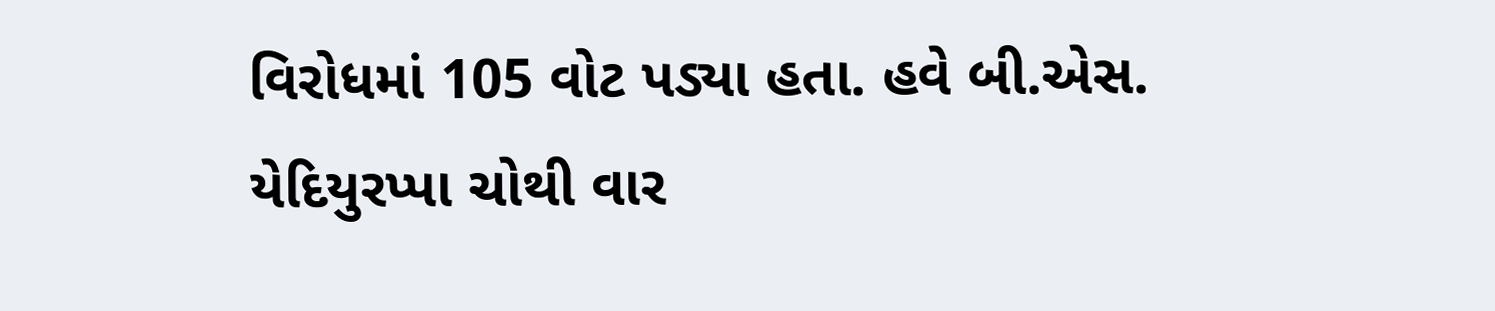વિરોધમાં 105 વોટ પડ્યા હતા. હવે બી.એસ. યેદિયુરપ્પા ચોથી વાર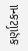કર્ણાટકના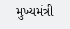મુખ્યમંત્રી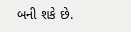બની શકે છે.